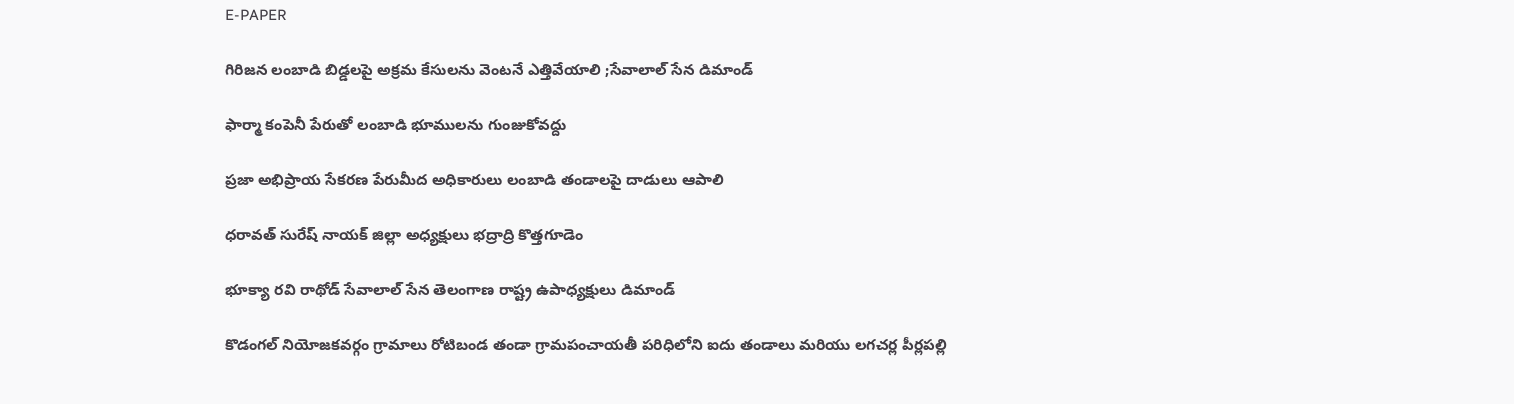E-PAPER

గిరిజన లంబాడి బిడ్డలపై అక్రమ కేసులను వెంటనే ఎత్తివేయాలి ;సేవాలాల్ సేన డిమాండ్

ఫార్మా కంపెనీ పేరుతో లంబాడి భూములను గుంజుకోవద్దు

ప్రజా అభిప్రాయ సేకరణ పేరుమీద అధికారులు లంబాడి తండాలపై దాడులు ఆపాలి

ధరావత్ సురేష్ నాయక్ జిల్లా అధ్యక్షులు భద్రాద్రి కొత్తగూడెం

భూక్యా రవి రాథోడ్ సేవాలాల్ సేన తెలంగాణ రాష్ట్ర ఉపాధ్యక్షులు డిమాండ్

కొడంగల్ నియోజకవర్గం గ్రామాలు రోటిబండ తండా గ్రామపంచాయతీ పరిధిలోని ఐదు తండాలు మరియు లగచర్ల పీర్లపల్లి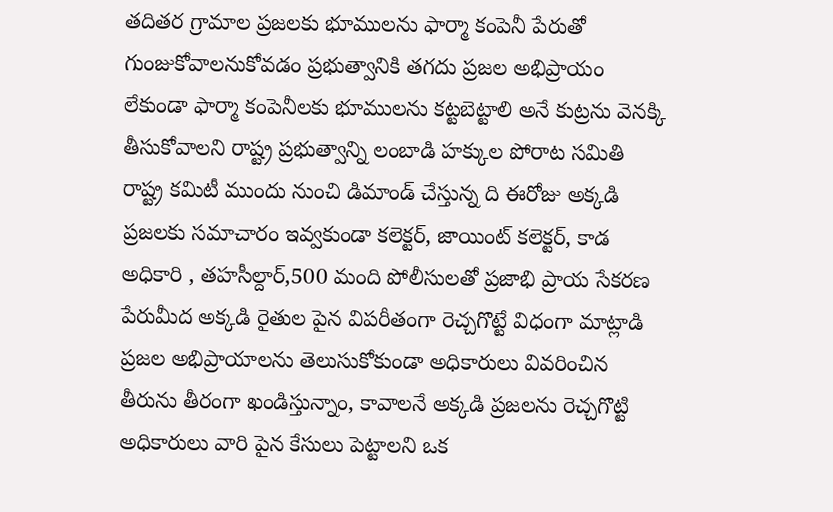తదితర గ్రామాల ప్రజలకు భూములను ఫార్మా కంపెనీ పేరుతో గుంజుకోవాలనుకోవడం ప్రభుత్వానికి తగదు ప్రజల అభిప్రాయం లేకుండా ఫార్మా కంపెనీలకు భూములను కట్టబెట్టాలి అనే కుట్రను వెనక్కి తీసుకోవాలని రాష్ట్ర ప్రభుత్వాన్ని లంబాడి హక్కుల పోరాట సమితి రాష్ట్ర కమిటీ ముందు నుంచి డిమాండ్ చేస్తున్న ది ఈరోజు అక్కడి ప్రజలకు సమాచారం ఇవ్వకుండా కలెక్టర్, జాయింట్ కలెక్టర్, కాడ అధికారి , తహసీల్దార్,500 మంది పోలీసులతో ప్రజాభి ప్రాయ సేకరణ పేరుమీద అక్కడి రైతుల పైన విపరీతంగా రెచ్చగొట్టే విధంగా మాట్లాడి ప్రజల అభిప్రాయాలను తెలుసుకోకుండా అధికారులు వివరించిన తీరును తీరంగా ఖండిస్తున్నాం, కావాలనే అక్కడి ప్రజలను రెచ్చగొట్టి అధికారులు వారి పైన కేసులు పెట్టాలని ఒక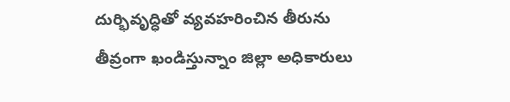దుర్భివృద్ధితో వ్యవహరించిన తీరును తీవ్రంగా ఖండిస్తున్నాం జిల్లా అధికారులు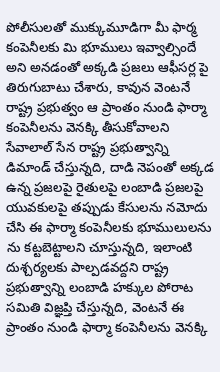పోలీసులతో ముక్కుమూడిగా మీ ఫార్మ కంపెనీలకు మి భూములు ఇవ్వాల్సిందే అని అనడంతో అక్కడి ప్రజలు ఆఫీసర్ల పై తిరుగుబాటు చేశారు, కావున వెంటనే రాష్ట్ర ప్రభుత్వం ఆ ప్రాంతం నుండి ఫార్మా కంపెనీలను వెనక్కి తీసుకోవాలని సేవాలాల్ సేన రాష్ట్ర ప్రభుత్వాన్ని డిమాండ్ చేస్తున్నది, దాడి నెపంతో అక్కడ ఉన్న ప్రజలపై రైతులపై లంబాడి ప్రజలపై యువకులపై తప్పుడు కేసులను నమోదు చేసి ఈ ఫార్మా కంపెనీలకు భూములులను ను కట్టబెట్టాలని చూస్తున్నది, ఇలాంటి దుశ్చర్యలకు పాల్పడవద్దని రాష్ట్ర ప్రభుత్వాన్ని లంబాడి హక్కుల పోరాట సమితి విజ్ఞప్తి చేస్తున్నది, వెంటనే ఈ ప్రాంతం నుండి ఫార్మా కంపెనీలను వెనక్కి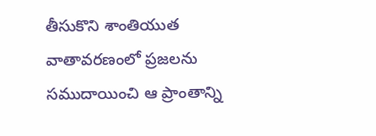తీసుకొని శాంతియుత వాతావరణంలో ప్రజలను సముదాయించి ఆ ప్రాంతాన్ని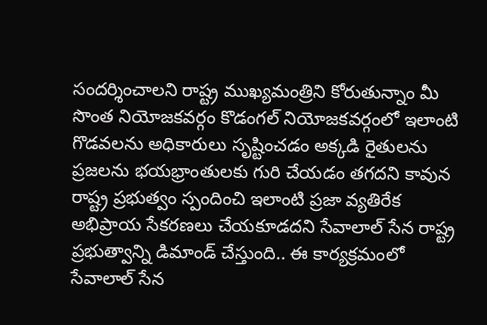సందర్శించాలని రాష్ట్ర ముఖ్యమంత్రిని కోరుతున్నాం మీ సొంత నియోజకవర్గం కొడంగల్ నియోజకవర్గంలో ఇలాంటి గొడవలను అధికారులు సృష్టించడం అక్కడి రైతులను ప్రజలను భయభ్రాంతులకు గురి చేయడం తగదని కావున రాష్ట్ర ప్రభుత్వం స్పందించి ఇలాంటి ప్రజా వ్యతిరేక అభిప్రాయ సేకరణలు చేయకూడదని సేవాలాల్ సేన రాష్ట్ర ప్రభుత్వాన్ని డిమాండ్ చేస్తుంది.. ఈ కార్యక్రమంలో సేవాలాల్ సేన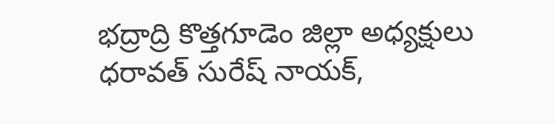భద్రాద్రి కొత్తగూడెం జిల్లా అధ్యక్షులు ధరావత్ సురేష్ నాయక్,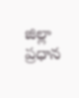జిల్లా ప్రధాన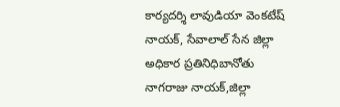కార్యదర్శి లావుడియా వెంకటేష్ నాయక్, సేవాలాల్ సేన జిల్లా అధికార ప్రతినిధిబానోతు నాగరాజు నాయక్,జిల్లా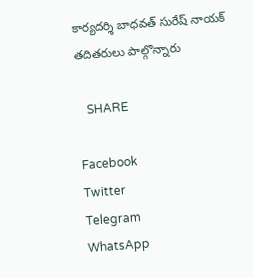కార్యదర్శి బాధవత్ సురేష్ నాయక్ తదితరులు పాల్గొన్నారు

   SHARE

Facebook
Twitter
Telegram
WhatsApp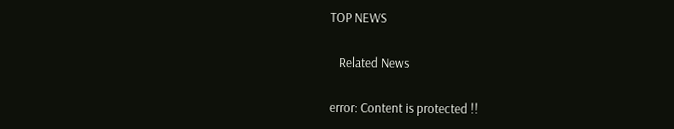TOP NEWS

   Related News

error: Content is protected !!